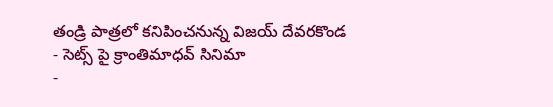తండ్రి పాత్రలో కనిపించనున్న విజయ్ దేవరకొండ
- సెట్స్ పై క్రాంతిమాధవ్ సినిమా
-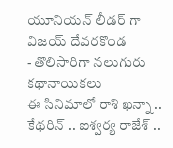యూనియన్ లీడర్ గా విజయ్ దేవరకొండ
- తొలిసారిగా నలుగురు కథానాయికలు
ఈ సినిమాలో రాశి ఖన్నా .. కేథరిన్ .. ఐశ్వర్య రాజేశ్ ..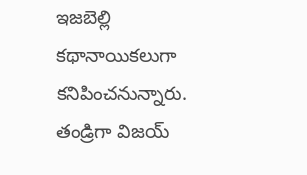ఇజబెల్లి కథానాయికలుగా కనిపించనున్నారు. తండ్రిగా విజయ్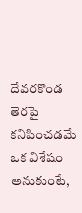దేవరకొండ తెరపై కనిపించడమే ఒక విశేషం అనుకుంటే,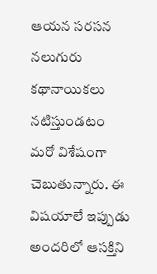ఆయన సరసన నలుగురు కథానాయికలు నటిస్తుండటం మరో విశేషంగా చెబుతున్నారు. ఈ విషయాలే ఇప్పుడు అందరిలో ఆసక్తిని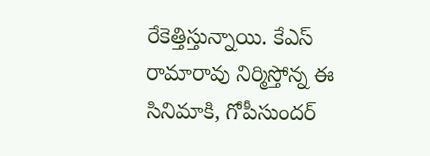రేకెత్తిస్తున్నాయి. కేఎస్ రామారావు నిర్మిస్తోన్న ఈ సినిమాకి, గోపీసుందర్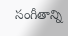సంగీతాన్ని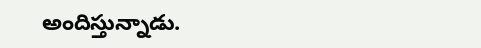అందిస్తున్నాడు.